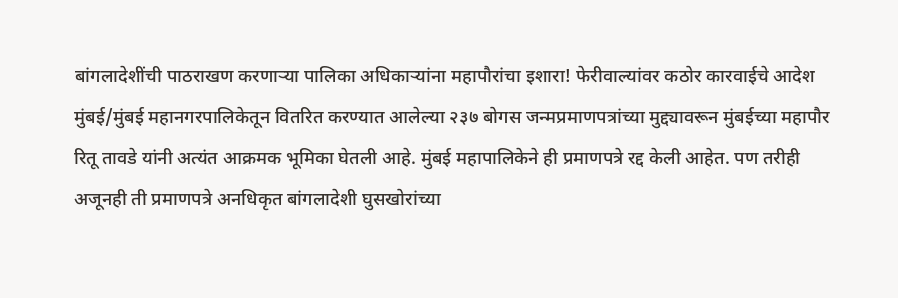बांगलादेशींची पाठराखण करणाऱ्या पालिका अधिकाऱ्यांना महापौरांचा इशारा! फेरीवाल्यांवर कठोर कारवाईचे आदेश
मुंबई/मुंबई महानगरपालिकेतून वितरित करण्यात आलेल्या २३७ बोगस जन्मप्रमाणपत्रांच्या मुद्द्यावरून मुंबईच्या महापौर रितू तावडे यांनी अत्यंत आक्रमक भूमिका घेतली आहे. मुंबई महापालिकेने ही प्रमाणपत्रे रद्द केली आहेत. पण तरीही अजूनही ती प्रमाणपत्रे अनधिकृत बांगलादेशी घुसखोरांच्या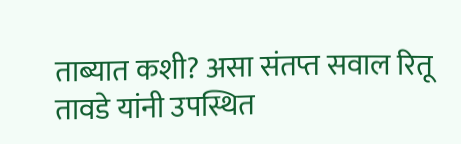ताब्यात कशी? असा संतप्त सवाल रितू तावडे यांनी उपस्थित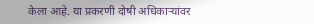केला आहे. या प्रकरणी दोषी अधिकाऱ्यांवर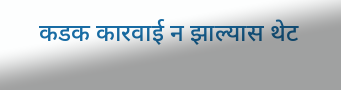कडक कारवाई न झाल्यास थेट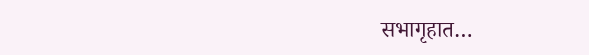सभागृहात…